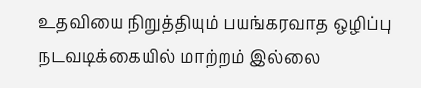உதவியை நிறுத்தியும் பயங்கரவாத ஒழிப்பு நடவடிக்கையில் மாற்றம் இல்லை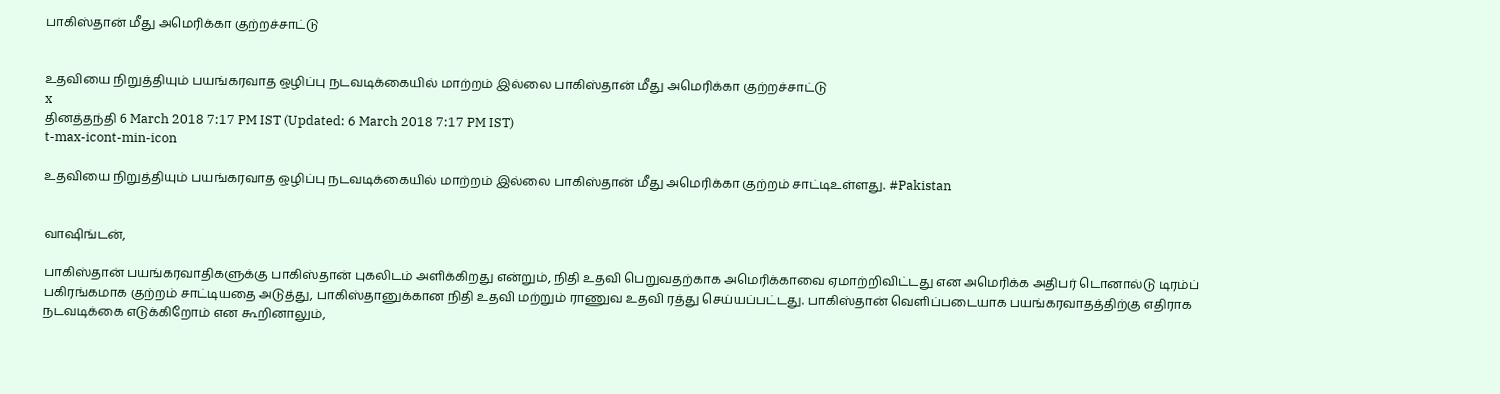பாகிஸ்தான் மீது அமெரிக்கா குற்றச்சாட்டு


உதவியை நிறுத்தியும் பயங்கரவாத ஒழிப்பு நடவடிக்கையில் மாற்றம் இல்லை பாகிஸ்தான் மீது அமெரிக்கா குற்றச்சாட்டு
x
தினத்தந்தி 6 March 2018 7:17 PM IST (Updated: 6 March 2018 7:17 PM IST)
t-max-icont-min-icon

உதவியை நிறுத்தியும் பயங்கரவாத ஒழிப்பு நடவடிக்கையில் மாற்றம் இல்லை பாகிஸ்தான் மீது அமெரிக்கா குற்றம் சாட்டிஉள்ளது. #Pakistan


வாஷிங்டன்,

பாகிஸ்தான் பயங்கரவாதிகளுக்கு பாகிஸ்தான் புகலிடம் அளிக்கிறது என்றும், நிதி உதவி பெறுவதற்காக அமெரிக்காவை ஏமாற்றிவிட்டது என அமெரிக்க அதிபர் டொனால்டு டிரம்ப் பகிரங்கமாக குற்றம் சாட்டியதை அடுத்து, பாகிஸ்தானுக்கான நிதி உதவி மற்றும் ராணுவ உதவி ரத்து செய்யப்பட்டது. பாகிஸ்தான் வெளிப்படையாக பயங்கரவாதத்திற்கு எதிராக நடவடிக்கை எடுக்கிறோம் என கூறினாலும்,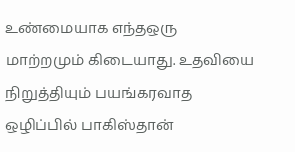உண்மையாக எந்தஒரு மாற்றமும் கிடையாது. உதவியை நிறுத்தியும் பயங்கரவாத ஒழிப்பில் பாகிஸ்தான்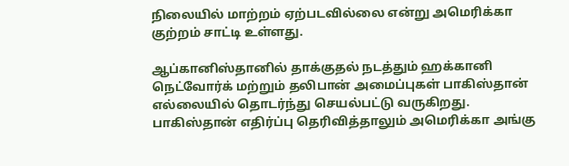நிலையில் மாற்றம் ஏற்படவில்லை என்று அமெரிக்கா குற்றம் சாட்டி உள்ளது.

ஆப்கானிஸ்தானில் தாக்குதல் நடத்தும் ஹக்கானி நெட்வோர்க் மற்றும் தலிபான் அமைப்புகள் பாகிஸ்தான் எல்லையில் தொடர்ந்து செயல்பட்டு வருகிறது. பாகிஸ்தான் எதிர்ப்பு தெரிவித்தாலும் அமெரிக்கா அங்கு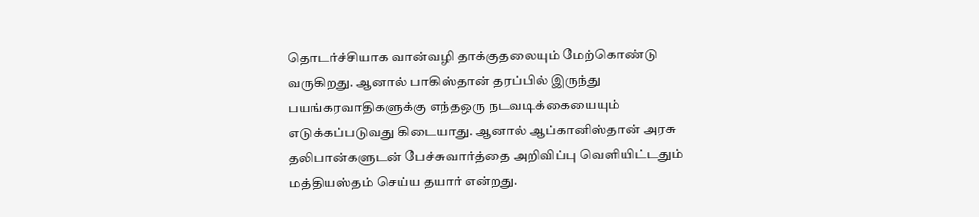தொடர்ச்சியாக வான்வழி தாக்குதலையும் மேற்கொண்டு வருகிறது. ஆனால் பாகிஸ்தான் தரப்பில் இருந்து பயங்கரவாதிகளுக்கு எந்தஒரு நடவடிக்கையையும் எடுக்கப்படுவது கிடையாது. ஆனால் ஆப்கானிஸ்தான் அரசு தலிபான்களுடன் பேச்சுவார்த்தை அறிவிப்பு வெளியிட்டதும் மத்தியஸ்தம் செய்ய தயார் என்றது.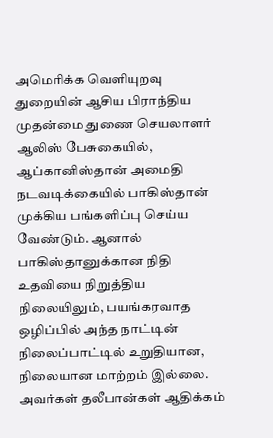அமெரிக்க வெளியுறவு துறையின் ஆசிய பிராந்திய முதன்மை துணை செயலாளர் ஆலிஸ் பேசுகையில், ஆப்கானிஸ்தான் அமைதி நடவடிக்கையில் பாகிஸ்தான் முக்கிய பங்களிப்பு செய்ய வேண்டும். ஆனால் பாகிஸ்தானுக்கான நிதி உதவியை நிறுத்திய நிலையிலும், பயங்கரவாத ஒழிப்பில் அந்த நாட்டின் நிலைப்பாட்டில் உறுதியான, நிலையான மாற்றம் இல்லை. அவர்கள் தலீபான்கள் ஆதிக்கம்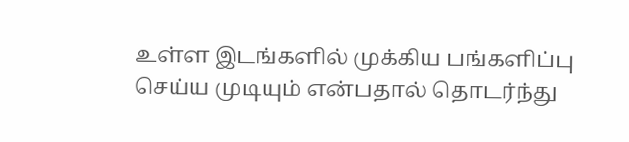உள்ள இடங்களில் முக்கிய பங்களிப்பு செய்ய முடியும் என்பதால் தொடர்ந்து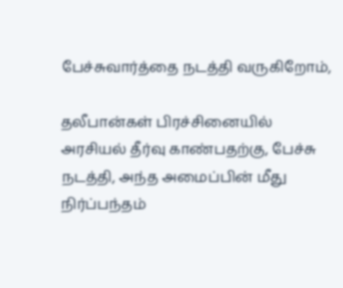பேச்சுவார்த்தை நடத்தி வருகிறோம்,

தலீபான்கள் பிரச்சினையில் அரசியல் தீர்வு காண்பதற்கு, பேச்சு நடத்தி, அந்த அமைப்பின் மீது நிர்ப்பந்தம்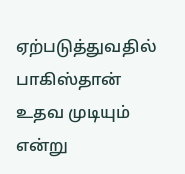ஏற்படுத்துவதில் பாகிஸ்தான் உதவ முடியும் என்று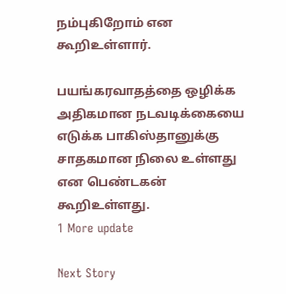நம்புகிறோம் என கூறிஉள்ளார்.

பயங்கரவாதத்தை ஒழிக்க அதிகமான நடவடிக்கையை எடுக்க பாகிஸ்தானுக்கு சாதகமான நிலை உள்ளது என பெண்டகன் கூறிஉள்ளது.
1 More update

Next Story